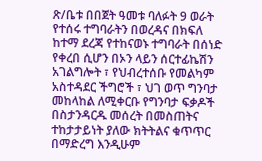ጽ/ቤቱ በበጀት ዓመቱ ባለፉት 9 ወራት የተሰሩ ተግባራትን በወረዳና በክፍለ ከተማ ደረጃ የተከናወኑ ተግባራት በሰነድ የቀረበ ሲሆን በኦን ላይን ሰርተፊኬሽን አገልግሎት ፣ የህብረተሰቡ የመልካም አስተዳደር ችግሮች ፣ ህገ ወጥ ግንባታ መከላከል ለሚቀርቡ የግንባታ ፍቃዶች በስታንዳርዱ መሰረት በመስጠትና ተከታታይነት ያለው ክትትልና ቁጥጥር በማድረግ እንዲሁም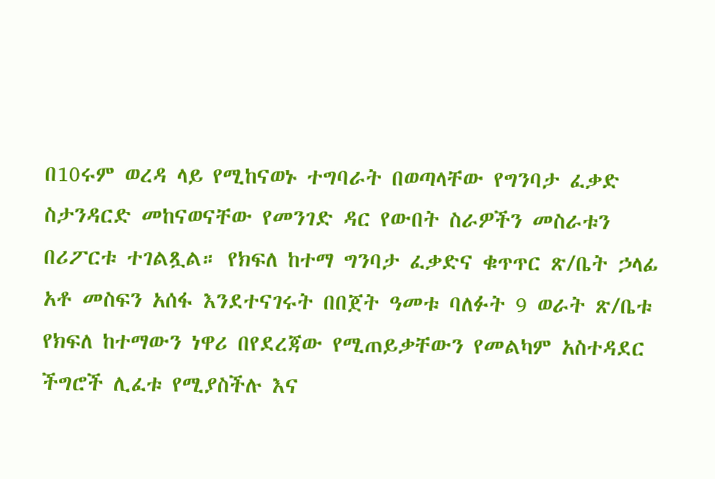በ10ሩም ወረዳ ላይ የሚከናወኑ ተግባራት በወጣላቸው የግንባታ ፈቃድ ስታንዳርድ መከናወናቸው የመንገድ ዳር የውበት ስራዎችን መስራቱን በሪፖርቱ ተገልጿል። የክፍለ ከተማ ግንባታ ፈቃድና ቁጥጥር ጽ/ቤት ኃላፊ አቶ መስፍን አሰፋ እንደተናገሩት በበጀት ዓመቱ ባለፉት 9 ወራት ጽ/ቤቱ የክፍለ ከተማውን ነዋሪ በየደረጃው የሚጠይቃቸውን የመልካም አስተዳደር ችግሮች ሊፈቱ የሚያስችሉ እና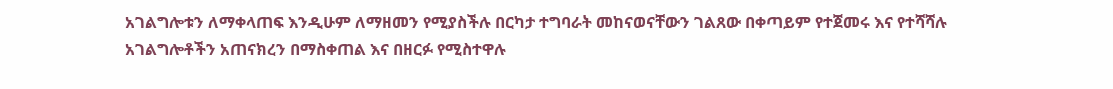አገልግሎቱን ለማቀላጠፍ እንዲሁም ለማዘመን የሚያስችሉ በርካታ ተግባራት መከናወናቸውን ገልጸው በቀጣይም የተጀመሩ እና የተሻሻሉ አገልግሎቶችን አጠናክረን በማስቀጠል እና በዘርፉ የሚስተዋሉ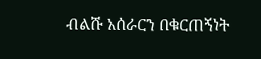ብልሹ አሰራርን በቁርጠኝነት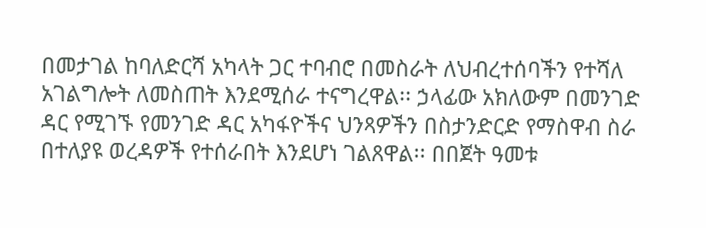በመታገል ከባለድርሻ አካላት ጋር ተባብሮ በመስራት ለህብረተሰባችን የተሻለ አገልግሎት ለመስጠት እንደሚሰራ ተናግረዋል፡፡ ኃላፊው አክለውም በመንገድ ዳር የሚገኙ የመንገድ ዳር አካፋዮችና ህንጻዎችን በስታንድርድ የማስዋብ ስራ በተለያዩ ወረዳዎች የተሰራበት እንደሆነ ገልጸዋል፡፡ በበጀት ዓመቱ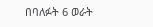በባለፉት 6 ወራት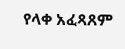የላቀ አፈጻጸም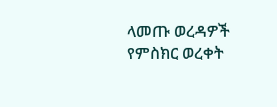ላመጡ ወረዳዎች የምስክር ወረቀት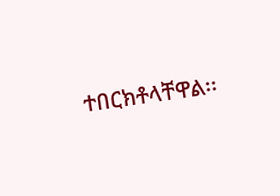ተበርክቶላቸዋል፡፡